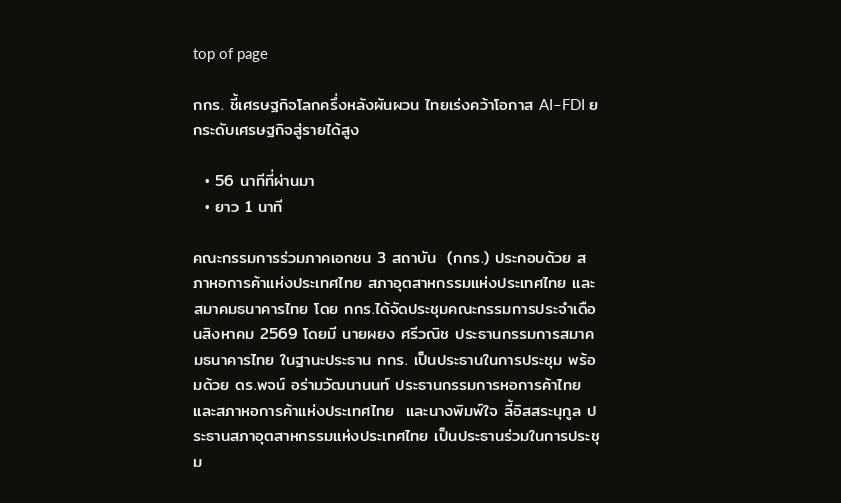top of page

กกร. ชี้เศรษฐกิจโลกครึ่งหลังผันผวน ไทยเร่งคว้าโอกาส AI–FDI ยกระดับเศรษฐกิจสู่รายได้สูง

  • 56 นาทีที่ผ่านมา
  • ยาว 1 นาที

คณะกรรมการร่วมภาคเอกชน 3 สถาบัน  (กกร.) ประกอบด้วย สภาหอการค้าแห่งประเทศไทย สภาอุตสาหกรรมแห่งประเทศไทย และสมาคมธนาคารไทย โดย กกร.ได้จัดประชุมคณะกรรมการประจำเดือนสิงหาคม 2569 โดยมี นายผยง ศรีวณิช ประธานกรรมการสมาคมธนาคารไทย ในฐานะประธาน กกร. เป็นประธานในการประชุม พร้อมด้วย ดร.พจน์ อร่ามวัฒนานนท์ ประธานกรรมการหอการค้าไทยและสภาหอการค้าแห่งประเทศไทย  และนางพิมพ์ใจ ลี้อิสสระนุกูล ประธานสภาอุตสาหกรรมแห่งประเทศไทย เป็นประธานร่วมในการประชุม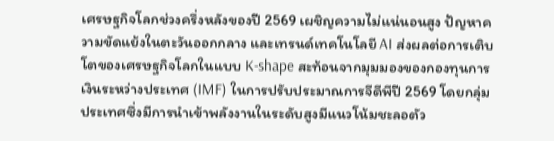เศรษฐกิจโลกช่วงครึ่งหลังของปี 2569 เผชิญความไม่แน่นอนสูง ปัญหาความขัดแย้งในตะวันออกกลาง และเทรนด์เทคโนโลยี AI ส่งผลต่อการเติบโตของเศรษฐกิจโลกในแบบ K-shape สะท้อนจากมุมมองของกองทุนการเงินระหว่างประเทศ (IMF) ในการปรับประมาณการจีดีพีปี 2569 โดยกลุ่มประเทศซึ่งมีการนำเข้าพลังงานในระดับสูงมีแนวโน้มชะลอตัว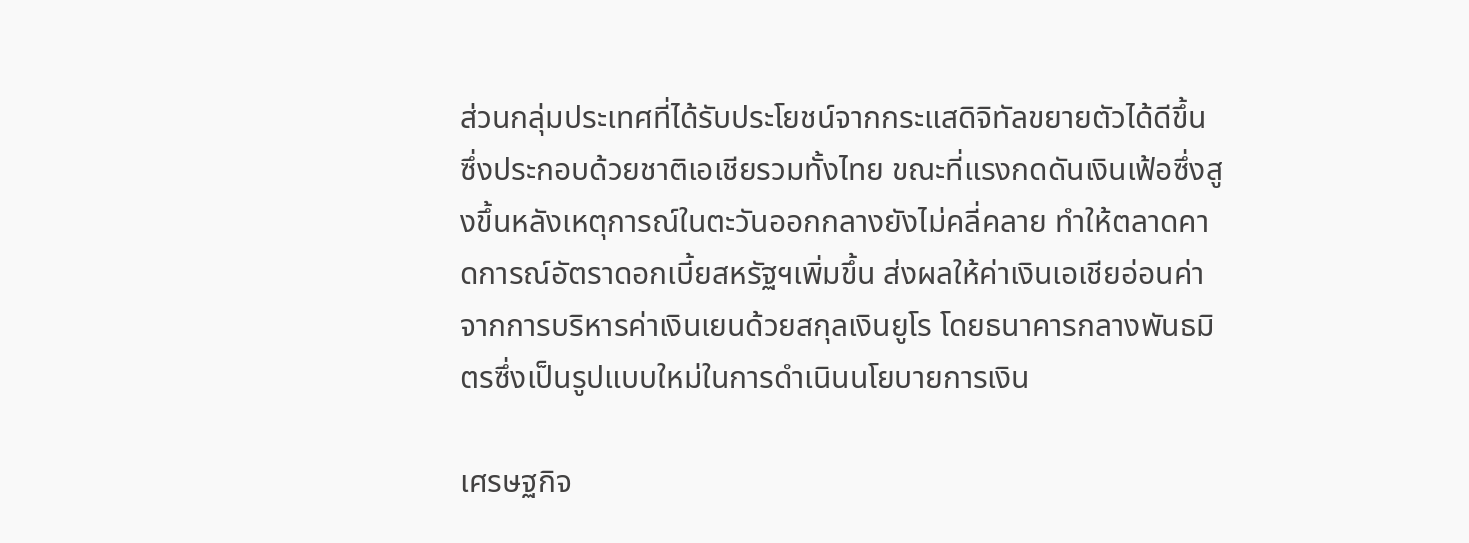ส่วนกลุ่มประเทศที่ได้รับประโยชน์จากกระแสดิจิทัลขยายตัวได้ดีขึ้น ซึ่งประกอบด้วยชาติเอเชียรวมทั้งไทย ขณะที่แรงกดดันเงินเฟ้อซึ่งสูงขึ้นหลังเหตุการณ์ในตะวันออกกลางยังไม่คลี่คลาย ทำให้ตลาดคาดการณ์อัตราดอกเบี้ยสหรัฐฯเพิ่มขึ้น ส่งผลให้ค่าเงินเอเชียอ่อนค่าจากการบริหารค่าเงินเยนด้วยสกุลเงินยูโร โดยธนาคารกลางพันธมิตรซึ่งเป็นรูปแบบใหม่ในการดำเนินนโยบายการเงิน

เศรษฐกิจ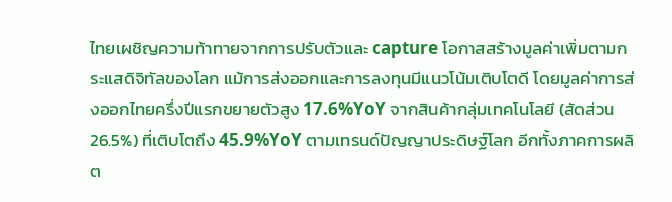ไทยเผชิญความท้าทายจากการปรับตัวและ capture โอกาสสร้างมูลค่าเพิ่มตามกระแสดิจิทัลของโลก แม้การส่งออกและการลงทุนมีแนวโน้มเติบโตดี โดยมูลค่าการส่งออกไทยครึ่งปีแรกขยายตัวสูง 17.6%YoY จากสินค้ากลุ่มเทคโนโลยี (สัดส่วน 26.5%) ที่เติบโตถึง 45.9%YoY ตามเทรนด์ปัญญาประดิษฐ์โลก อีกทั้งภาคการผลิต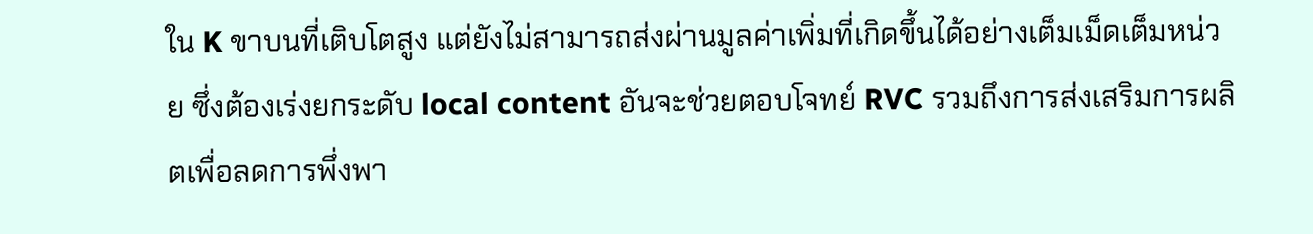ใน K ขาบนที่เติบโตสูง แต่ยังไม่สามารถส่งผ่านมูลค่าเพิ่มที่เกิดขึ้นได้อย่างเต็มเม็ดเต็มหน่วย ซึ่งต้องเร่งยกระดับ local content อันจะช่วยตอบโจทย์ RVC รวมถึงการส่งเสริมการผลิตเพื่อลดการพึ่งพา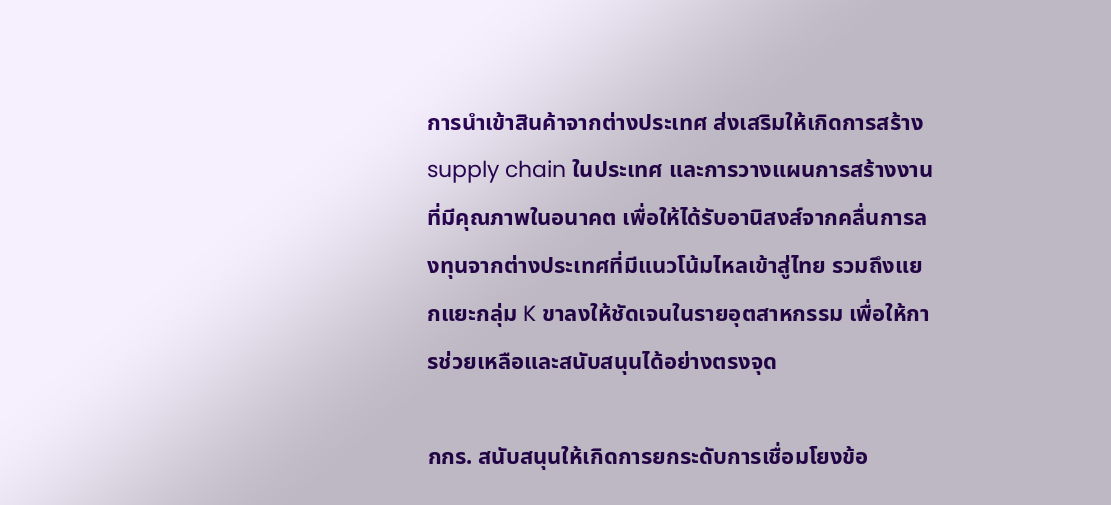การนำเข้าสินค้าจากต่างประเทศ ส่งเสริมให้เกิดการสร้าง supply chain ในประเทศ และการวางแผนการสร้างงานที่มีคุณภาพในอนาคต เพื่อให้ได้รับอานิสงส์จากคลื่นการลงทุนจากต่างประเทศที่มีแนวโน้มไหลเข้าสู่ไทย รวมถึงแยกแยะกลุ่ม K ขาลงให้ชัดเจนในรายอุตสาหกรรม เพื่อให้การช่วยเหลือและสนับสนุนได้อย่างตรงจุด

กกร. สนับสนุนให้เกิดการยกระดับการเชื่อมโยงข้อ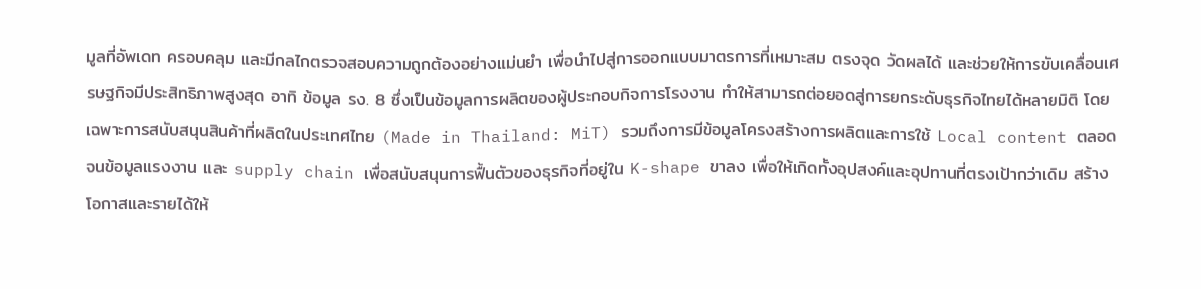มูลที่อัพเดท ครอบคลุม และมีกลไกตรวจสอบความถูกต้องอย่างแม่นยำ เพื่อนำไปสู่การออกแบบมาตรการที่เหมาะสม ตรงจุด วัดผลได้ และช่วยให้การขับเคลื่อนเศรษฐกิจมีประสิทธิภาพสูงสุด อาทิ ข้อมูล รง. 8 ซึ่งเป็นข้อมูลการผลิตของผู้ประกอบกิจการโรงงาน ทำให้สามารถต่อยอดสู่การยกระดับธุรกิจไทยได้หลายมิติ โดยเฉพาะการสนับสนุนสินค้าที่ผลิตในประเทศไทย (Made in Thailand: MiT) รวมถึงการมีข้อมูลโครงสร้างการผลิตและการใช้ Local content ตลอดจนข้อมูลแรงงาน และ supply chain เพื่อสนับสนุนการฟื้นตัวของธุรกิจที่อยู่ใน K-shape ขาลง เพื่อให้เกิดทั้งอุปสงค์และอุปทานที่ตรงเป้ากว่าเดิม สร้างโอกาสและรายได้ให้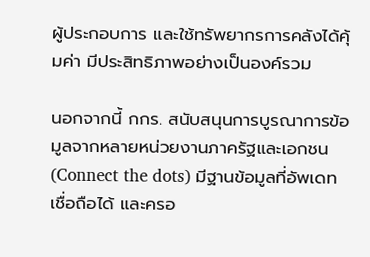ผู้ประกอบการ และใช้ทรัพยากรการคลังได้คุ้มค่า มีประสิทธิภาพอย่างเป็นองค์รวม

นอกจากนี้ กกร. สนับสนุนการบูรณาการข้อมูลจากหลายหน่วยงานภาครัฐและเอกชน (Connect the dots) มีฐานข้อมูลที่อัพเดท เชื่อถือได้ และครอ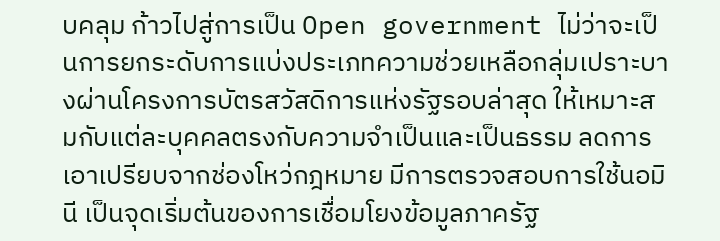บคลุม ก้าวไปสู่การเป็น Open government ไม่ว่าจะเป็นการยกระดับการแบ่งประเภทความช่วยเหลือกลุ่มเปราะบางผ่านโครงการบัตรสวัสดิการแห่งรัฐรอบล่าสุด ให้เหมาะสมกับแต่ละบุคคลตรงกับความจำเป็นและเป็นธรรม ลดการเอาเปรียบจากช่องโหว่กฎหมาย มีการตรวจสอบการใช้นอมินี เป็นจุดเริ่มต้นของการเชื่อมโยงข้อมูลภาครัฐ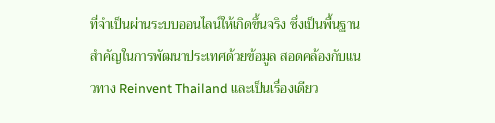ที่จำเป็นผ่านระบบออนไลน์ให้เกิดขึ้นจริง ซึ่งเป็นพื้นฐานสำคัญในการพัฒนาประเทศด้วยข้อมูล สอดคล้องกับแนวทาง Reinvent Thailand และเป็นเรื่องเดียว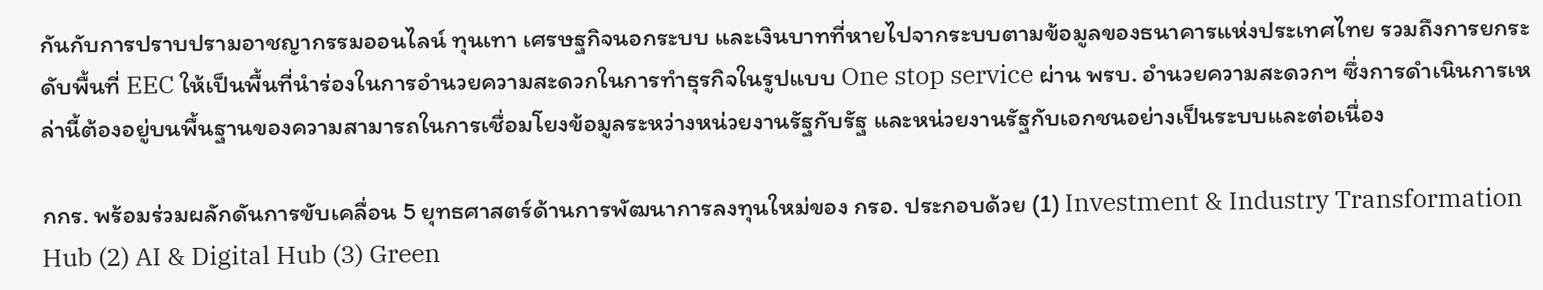กันกับการปราบปรามอาชญากรรมออนไลน์ ทุนเทา เศรษฐกิจนอกระบบ และเงินบาทที่หายไปจากระบบตามข้อมูลของธนาคารแห่งประเทศไทย รวมถึงการยกระดับพื้นที่ EEC ให้เป็นพื้นที่นำร่องในการอำนวยความสะดวกในการทำธุรกิจในรูปแบบ One stop service ผ่าน พรบ. อำนวยความสะดวกฯ ซึ่งการดำเนินการเหล่านี้ต้องอยู่บนพื้นฐานของความสามารถในการเชื่อมโยงข้อมูลระหว่างหน่วยงานรัฐกับรัฐ และหน่วยงานรัฐกับเอกชนอย่างเป็นระบบและต่อเนื่อง

กกร. พร้อมร่วมผลักดันการขับเคลื่อน 5 ยุทธศาสตร์ด้านการพัฒนาการลงทุนใหม่ของ กรอ. ประกอบด้วย (1) Investment & Industry Transformation Hub (2) AI & Digital Hub (3) Green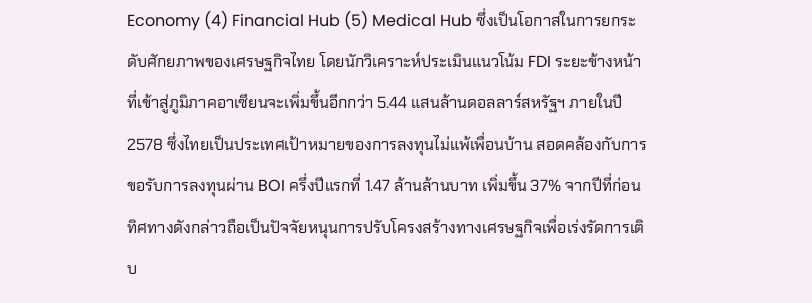Economy (4) Financial Hub (5) Medical Hub ซึ่งเป็นโอกาสในการยกระดับศักยภาพของเศรษฐกิจไทย โดยนักวิเคราะห์ประเมินแนวโน้ม FDI ระยะข้างหน้าที่เข้าสู่ภูมิภาคอาเซียนจะเพิ่มขึ้นอีกกว่า 5.44 แสนล้านดอลลาร์สหรัฐฯ ภายในปี 2578 ซึ่งไทยเป็นประเทศเป้าหมายของการลงทุนไม่แพ้เพื่อนบ้าน สอดคล้องกับการขอรับการลงทุนผ่าน BOI ครึ่งปีแรกที่ 1.47 ล้านล้านบาท เพิ่มขึ้น 37% จากปีที่ก่อน ทิศทางดังกล่าวถือเป็นปัจจัยหนุนการปรับโครงสร้างทางเศรษฐกิจเพื่อเร่งรัดการเติบ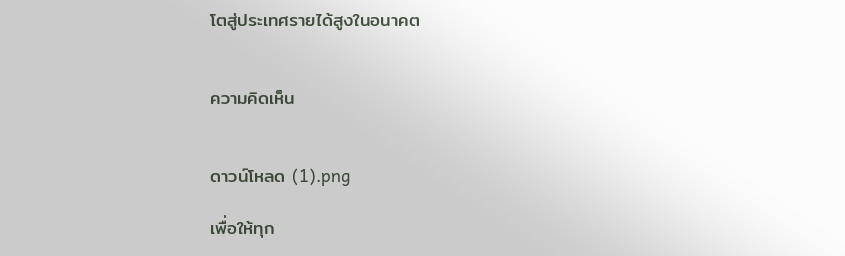โตสู่ประเทศรายได้สูงในอนาคต


ความคิดเห็น


ดาวน์โหลด (1).png

เพื่อให้ทุก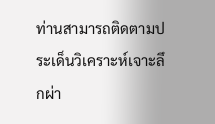ท่านสามารถติดตามประเด็นวิเคราะห์เจาะลึกผ่า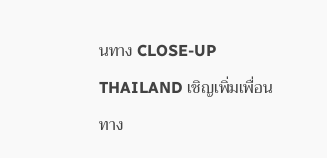นทาง CLOSE-UP THAILAND เชิญเพิ่มเพื่อนทาง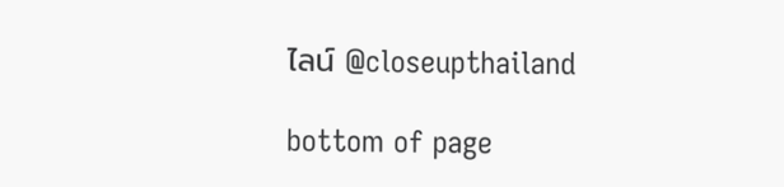ไลน์ @closeupthailand

bottom of page